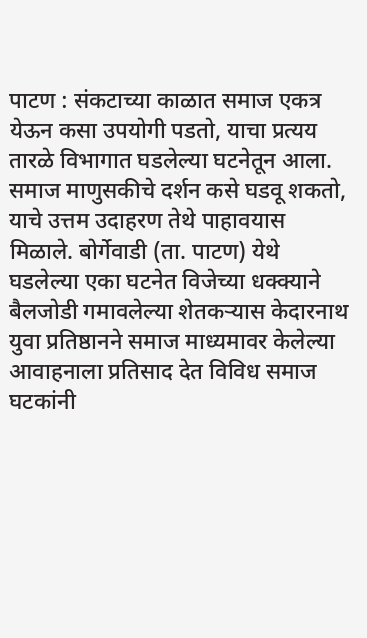पाटण : संकटाच्या काळात समाज एकत्र येऊन कसा उपयोगी पडतो, याचा प्रत्यय तारळे विभागात घडलेल्या घटनेतून आला. समाज माणुसकीचे दर्शन कसे घडवू शकतो, याचे उत्तम उदाहरण तेथे पाहावयास मिळाले. बोर्गेवाडी (ता. पाटण) येथे घडलेल्या एका घटनेत विजेच्या धक्क्याने बैलजोडी गमावलेल्या शेतकऱ्यास केदारनाथ युवा प्रतिष्ठानने समाज माध्यमावर केलेल्या आवाहनाला प्रतिसाद देत विविध समाज घटकांनी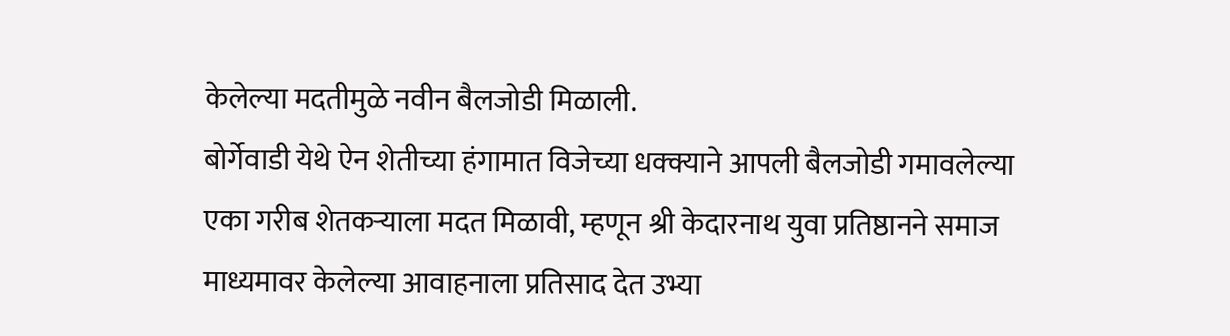केलेल्या मदतीमुळे नवीन बैलजोडी मिळाली.
बोर्गेवाडी येथे ऐन शेतीच्या हंगामात विजेच्या धक्क्याने आपली बैलजोडी गमावलेल्या एका गरीब शेतकऱ्याला मदत मिळावी, म्हणून श्री केदारनाथ युवा प्रतिष्ठानने समाज माध्यमावर केलेल्या आवाहनाला प्रतिसाद देत उभ्या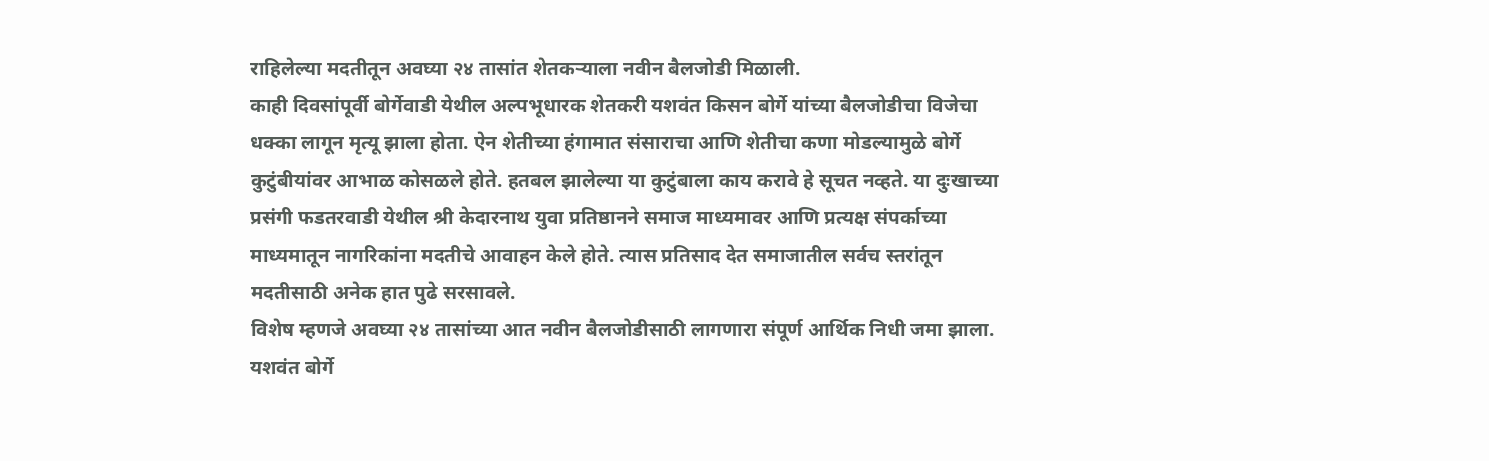राहिलेल्या मदतीतून अवघ्या २४ तासांत शेतकऱ्याला नवीन बैलजोडी मिळाली.
काही दिवसांपूर्वी बोर्गेवाडी येथील अल्पभूधारक शेतकरी यशवंत किसन बोर्गे यांच्या बैलजोडीचा विजेचा धक्का लागून मृत्यू झाला होता. ऐन शेतीच्या हंगामात संसाराचा आणि शेतीचा कणा मोडल्यामुळे बोर्गे कुटुंबीयांवर आभाळ कोसळले होते. हतबल झालेल्या या कुटुंबाला काय करावे हे सूचत नव्हते. या दुःखाच्या प्रसंगी फडतरवाडी येथील श्री केदारनाथ युवा प्रतिष्ठानने समाज माध्यमावर आणि प्रत्यक्ष संपर्काच्या माध्यमातून नागरिकांना मदतीचे आवाहन केले होते. त्यास प्रतिसाद देत समाजातील सर्वच स्तरांतून मदतीसाठी अनेक हात पुढे सरसावले.
विशेष म्हणजे अवघ्या २४ तासांच्या आत नवीन बैलजोडीसाठी लागणारा संपूर्ण आर्थिक निधी जमा झाला. यशवंत बोर्गे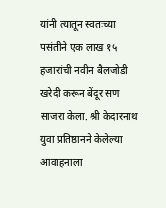यांनी त्यातून स्वतःच्या पसंतीने एक लाख १५ हजारांची नवीन बैलजोडी खरेदी करून बेंदूर सण साजरा केला. श्री केदारनाथ युवा प्रतिष्ठानने केलेल्या आवाहनाला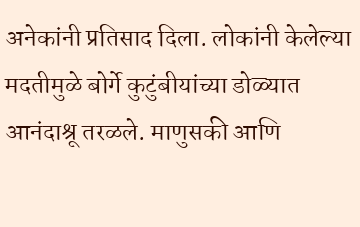अनेकांनी प्रतिसाद दिला. लोकांनी केलेल्या मदतीमुळे बोर्गे कुटुंबीयांच्या डोळ्यात आनंदाश्रू तरळले. माणुसकी आणि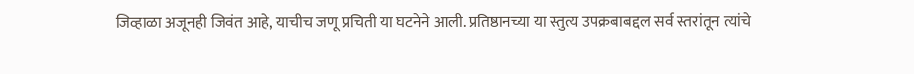जिव्हाळा अजूनही जिवंत आहे, याचीच जणू प्रचिती या घटनेने आली. प्रतिष्ठानच्या या स्तुत्य उपक्रबाबद्दल सर्व स्तरांतून त्यांचे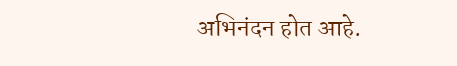अभिनंदन होत आहे.